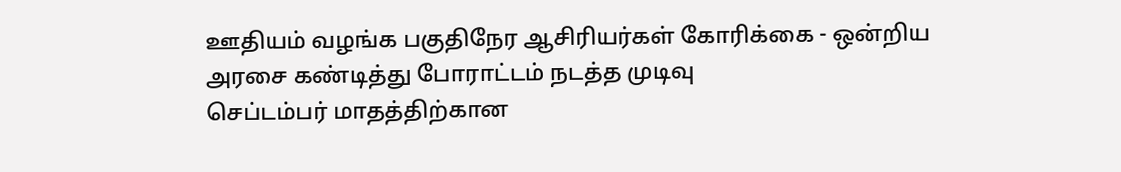ஊதியம் வழங்க பகுதிநேர ஆசிரியர்கள் கோரிக்கை - ஒன்றிய அரசை கண்டித்து போராட்டம் நடத்த முடிவு
செப்டம்பர் மாதத்திற்கான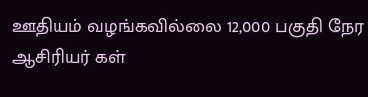ஊதியம் வழங்கவில்லை 12,000 பகுதி நேர ஆசிரியர் கள்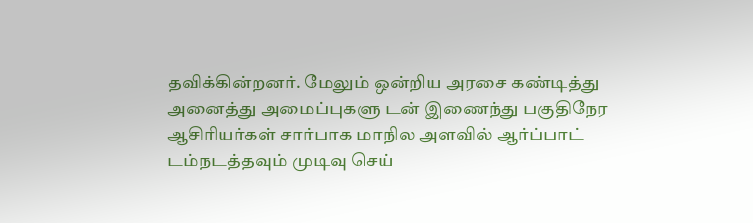தவிக்கின்றனர். மேலும் ஒன்றிய அரசை கண்டித்து அனைத்து அமைப்புகளு டன் இணைந்து பகுதிநேர ஆசிரியர்கள் சார்பாக மாநில அளவில் ஆர்ப்பாட் டம்நடத்தவும் முடிவு செய்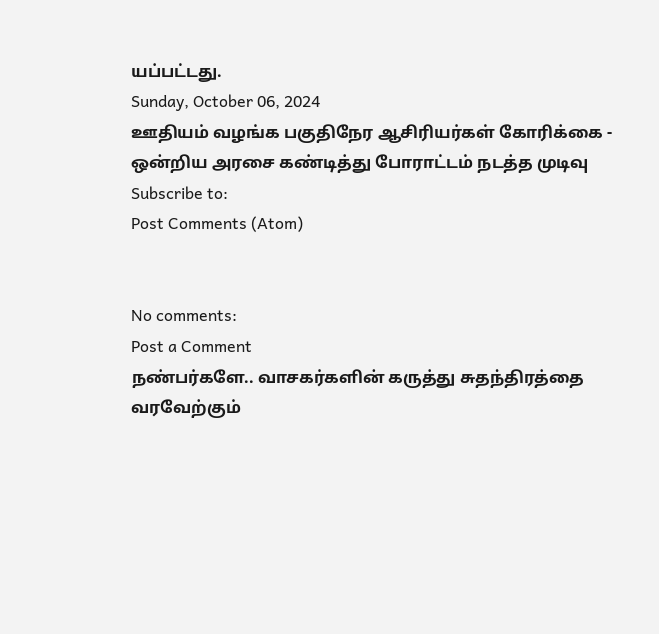யப்பட்டது.
Sunday, October 06, 2024
ஊதியம் வழங்க பகுதிநேர ஆசிரியர்கள் கோரிக்கை - ஒன்றிய அரசை கண்டித்து போராட்டம் நடத்த முடிவு
Subscribe to:
Post Comments (Atom)


No comments:
Post a Comment
நண்பர்களே.. வாசகர்களின் கருத்து சுதந்திரத்தை வரவேற்கும்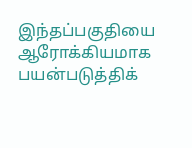இந்தப்பகுதியை ஆரோக்கியமாக பயன்படுத்திக்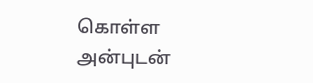கொள்ள அன்புடன்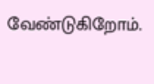வேண்டுகிறோம்.